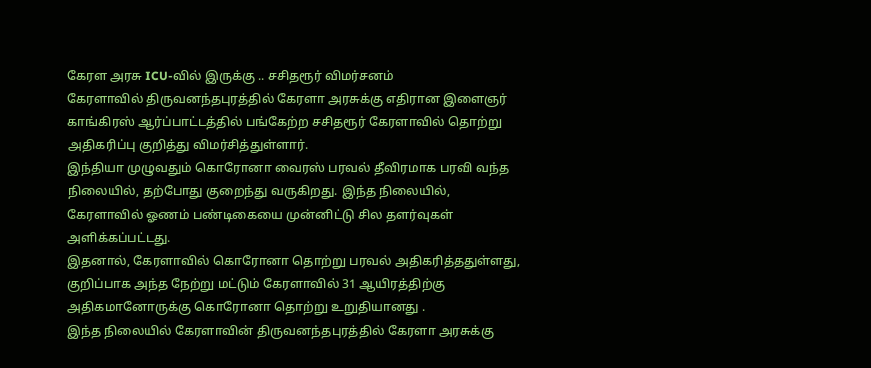கேரள அரசு ICU-வில் இருக்கு .. சசிதரூர் விமர்சனம்
கேரளாவில் திருவனந்தபுரத்தில் கேரளா அரசுக்கு எதிரான இளைஞர் காங்கிரஸ் ஆர்ப்பாட்டத்தில் பங்கேற்ற சசிதரூர் கேரளாவில் தொற்று அதிகரிப்பு குறித்து விமர்சித்துள்ளார்.
இந்தியா முழுவதும் கொரோனா வைரஸ் பரவல் தீவிரமாக பரவி வந்த நிலையில், தற்போது குறைந்து வருகிறது. இந்த நிலையில், கேரளாவில் ஓணம் பண்டிகையை முன்னிட்டு சில தளர்வுகள் அளிக்கப்பட்டது.
இதனால், கேரளாவில் கொரோனா தொற்று பரவல் அதிகரித்ததுள்ளது, குறிப்பாக அந்த நேற்று மட்டும் கேரளாவில் 31 ஆயிரத்திற்கு அதிகமானோருக்கு கொரோனா தொற்று உறுதியானது .
இந்த நிலையில் கேரளாவின் திருவனந்தபுரத்தில் கேரளா அரசுக்கு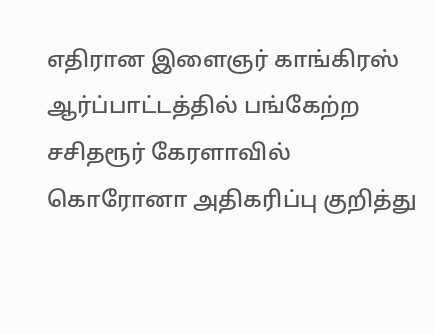எதிரான இளைஞர் காங்கிரஸ் ஆர்ப்பாட்டத்தில் பங்கேற்ற சசிதரூர் கேரளாவில் கொரோனா அதிகரிப்பு குறித்து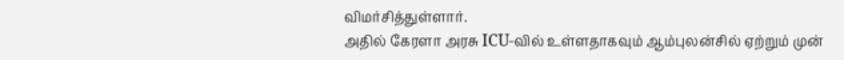விமர்சித்துள்ளார்.
அதில் கேரளா அரசு ICU-வில் உள்ளதாகவும் ஆம்புலன்சில் ஏற்றும் முன்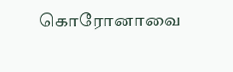கொரோனாவை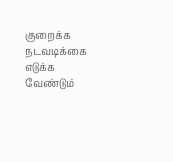குறைக்க நடவடிக்கை எடுக்க வேண்டும்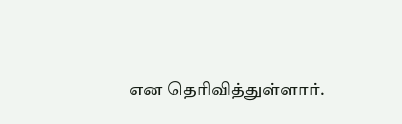என தெரிவித்துள்ளார்.